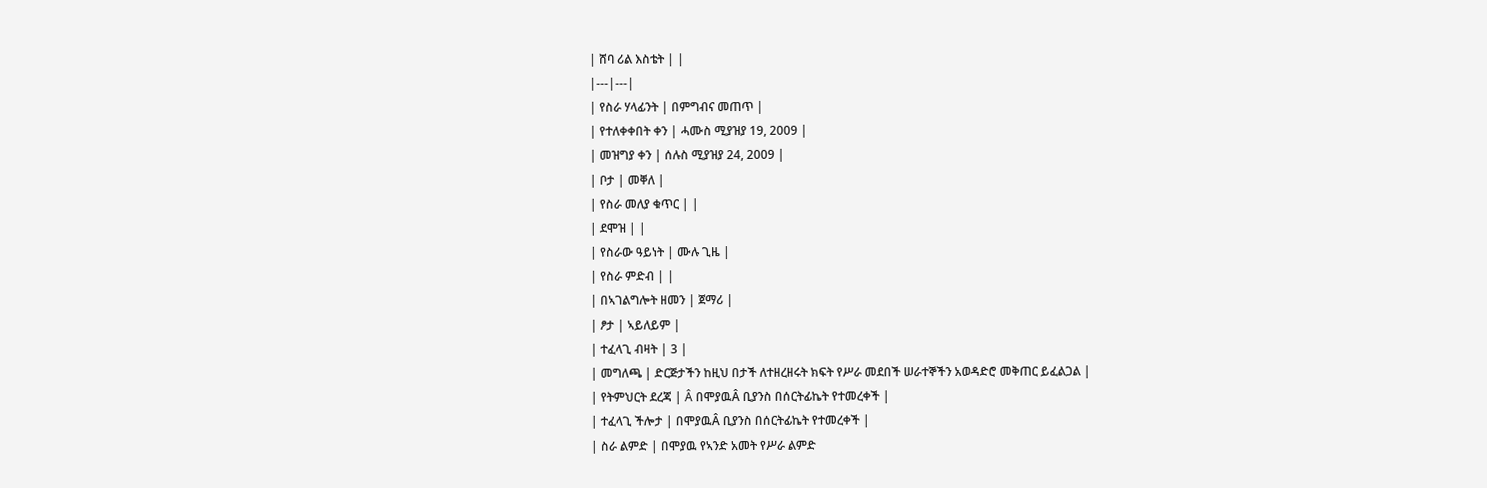| ሸባ ሪል እስቴት | |
|---|---|
| የስራ ሃላፊንት | በምግብና መጠጥ |
| የተለቀቀበት ቀን | ሓሙስ ሚያዝያ 19, 2009 |
| መዝግያ ቀን | ሰሉስ ሚያዝያ 24, 2009 |
| ቦታ | መቐለ |
| የስራ መለያ ቁጥር | |
| ደሞዝ | |
| የስራው ዓይነት | ሙሉ ጊዜ |
| የስራ ምድብ | |
| በኣገልግሎት ዘመን | ጀማሪ |
| ፆታ | ኣይለይም |
| ተፈላጊ ብዛት | 3 |
| መግለጫ | ድርጅታችን ከዚህ በታች ለተዘረዘሩት ክፍት የሥራ መደበች ሠራተኞችን አወዳድሮ መቅጠር ይፈልጋል |
| የትምህርት ደረጃ | Â በሞያዉÂ ቢያንስ በሰርትፊኬት የተመረቀች |
| ተፈላጊ ችሎታ | በሞያዉÂ ቢያንስ በሰርትፊኬት የተመረቀች |
| ስራ ልምድ | በሞያዉ የኣንድ አመት የሥራ ልምድ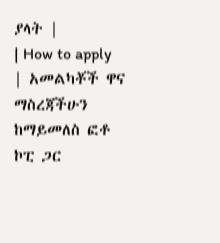ያላት |
| How to apply | አመልካቾች ዋና ማስረጃችሁን ከማይመለስ ፎቶ ኮፒ ጋር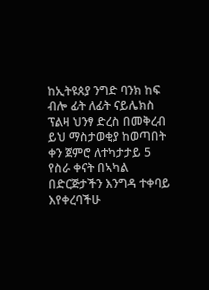ከኢትዩጰያ ንግድ ባንክ ከፍ ብሎ ፊት ለፊት ናይሌክስ ፕልዛ ህንፃ ድረስ በመቅረብ ይህ ማስታወቂያ ከወጣበት ቀን ጀምሮ ለተካታታይ 5 የስራ ቀናት በኣካል በድርጅታችን እንግዳ ተቀባይ እየቀረባችሁ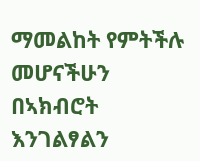ማመልከት የምትችሉ መሆናችሁን በኣክብሮት እንገልፃልን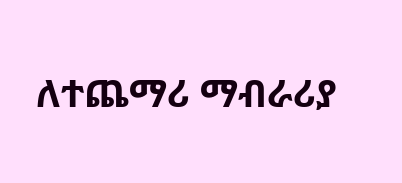ለተጨማሪ ማብራሪያ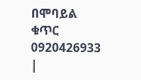በሞባይል ቁጥር 0920426933 |